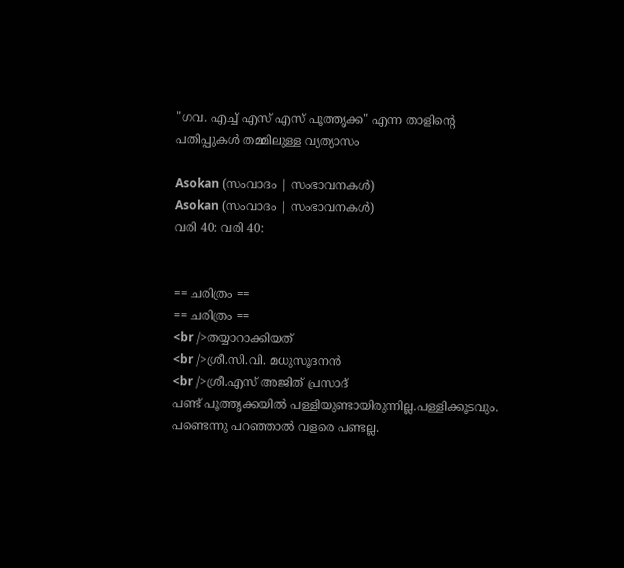"ഗവ. എച്ച് എസ് എസ് പൂത്തൃക്ക" എന്ന താളിന്റെ പതിപ്പുകൾ തമ്മിലുള്ള വ്യത്യാസം

Asokan (സംവാദം | സംഭാവനകൾ)
Asokan (സംവാദം | സംഭാവനകൾ)
വരി 40: വരി 40:


== ചരിത്രം ==
== ചരിത്രം ==
<br />തയ്യാറാക്കിയത്
<br />ശ്രീ.സി.വി. മധുസൂദനന്‍
<br />ശ്രീ.എസ് അജിത് പ്രസാദ്
പണ്ട് പൂത്തൃക്കയില്‍ പള്ളിയുണ്ടായിരുന്നില്ല.പള്ളിക്കൂടവും. പണ്ടെന്നു പറഞ്ഞാല്‍ വളരെ പണ്ടല്ല.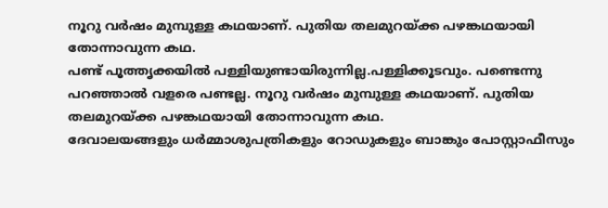നൂറു വര്‍ഷം മുമ്പുള്ള കഥയാണ്. പുതിയ തലമുറയ്ക്ക പഴങ്കഥയായി തോന്നാവുന്ന കഥ.
പണ്ട് പൂത്തൃക്കയില്‍ പള്ളിയുണ്ടായിരുന്നില്ല.പള്ളിക്കൂടവും. പണ്ടെന്നു പറഞ്ഞാല്‍ വളരെ പണ്ടല്ല. നൂറു വര്‍ഷം മുമ്പുള്ള കഥയാണ്. പുതിയ തലമുറയ്ക്ക പഴങ്കഥയായി തോന്നാവുന്ന കഥ.
ദേവാലയങ്ങളും ധര്‍മ്മാശുപത്രികളും റോഡുകളും ബാങ്കും പോസ്റ്റാഫീസും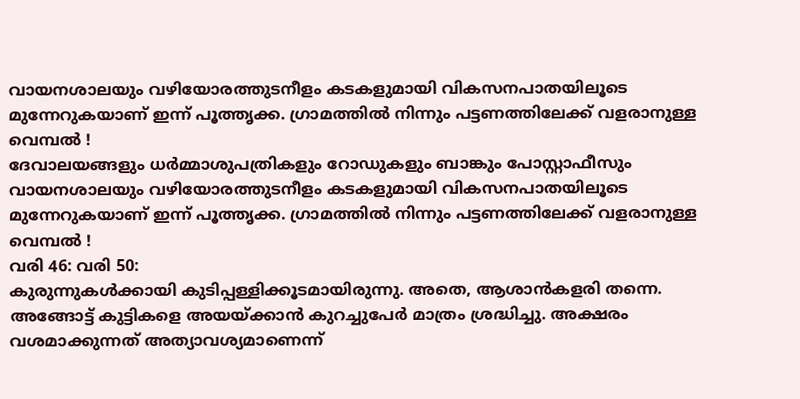വായനശാലയും വഴിയോരത്തുടനീളം കടകളുമായി വികസനപാതയിലൂടെ മുന്നേറുകയാണ് ഇന്ന് പൂത്തൃക്ക. ഗ്രാമത്തില്‍ നിന്നും പട്ടണത്തിലേക്ക് വളരാനുള്ള വെമ്പല്‍ !
ദേവാലയങ്ങളും ധര്‍മ്മാശുപത്രികളും റോഡുകളും ബാങ്കും പോസ്റ്റാഫീസും വായനശാലയും വഴിയോരത്തുടനീളം കടകളുമായി വികസനപാതയിലൂടെ മുന്നേറുകയാണ് ഇന്ന് പൂത്തൃക്ക. ഗ്രാമത്തില്‍ നിന്നും പട്ടണത്തിലേക്ക് വളരാനുള്ള വെമ്പല്‍ !
വരി 46: വരി 50:
കുരുന്നുകള്‍ക്കായി കുടിപ്പള്ളിക്കൂടമായിരുന്നു. അതെ, ആശാന്‍കളരി തന്നെ. അങ്ങോട്ട് കുട്ടികളെ അയയ്ക്കാന്‍ കുറച്ചുപേര്‍ മാത്രം ശ്രദ്ധിച്ചു. അക്ഷരം വശമാക്കുന്നത് അത്യാവശ്യമാണെന്ന്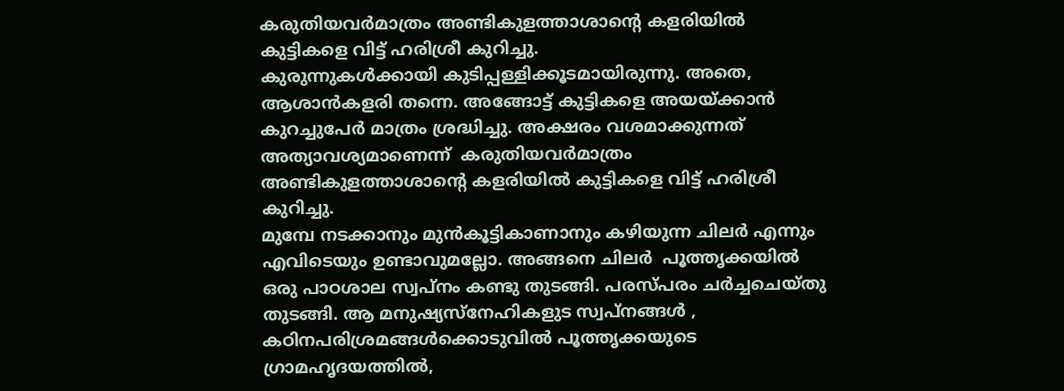കരുതിയവര്‍മാത്രം അണ്ടികുളത്താശാന്റെ കളരിയില്‍ കുട്ടികളെ വിട്ട് ഹരിശ്രീ കുറിച്ചു.
കുരുന്നുകള്‍ക്കായി കുടിപ്പള്ളിക്കൂടമായിരുന്നു. അതെ, ആശാന്‍കളരി തന്നെ. അങ്ങോട്ട് കുട്ടികളെ അയയ്ക്കാന്‍ കുറച്ചുപേര്‍ മാത്രം ശ്രദ്ധിച്ചു. അക്ഷരം വശമാക്കുന്നത് അത്യാവശ്യമാണെന്ന്  കരുതിയവര്‍മാത്രം അണ്ടികുളത്താശാന്റെ കളരിയില്‍ കുട്ടികളെ വിട്ട് ഹരിശ്രീ കുറിച്ചു.
മുമ്പേ നടക്കാനും മുന്‍കൂട്ടികാണാനും കഴിയുന്ന ചിലര്‍ എന്നും എവിടെയും ഉണ്ടാവുമല്ലോ. അങ്ങനെ ചിലര്‍  പൂത്തൃക്കയില്‍  ഒരു പാഠശാല സ്വപ്നം കണ്ടു തുടങ്ങി. പരസ്പരം ചര്‍ച്ചചെയ്തു തുടങ്ങി. ആ മനുഷ്യസ്നേഹികളുട സ്വപ്നങ്ങള്‍ , കഠിനപരിശ്രമങ്ങള്‍ക്കൊടുവില്‍ പൂത്തൃക്കയുടെ ഗ്രാമഹൃദയത്തില്‍,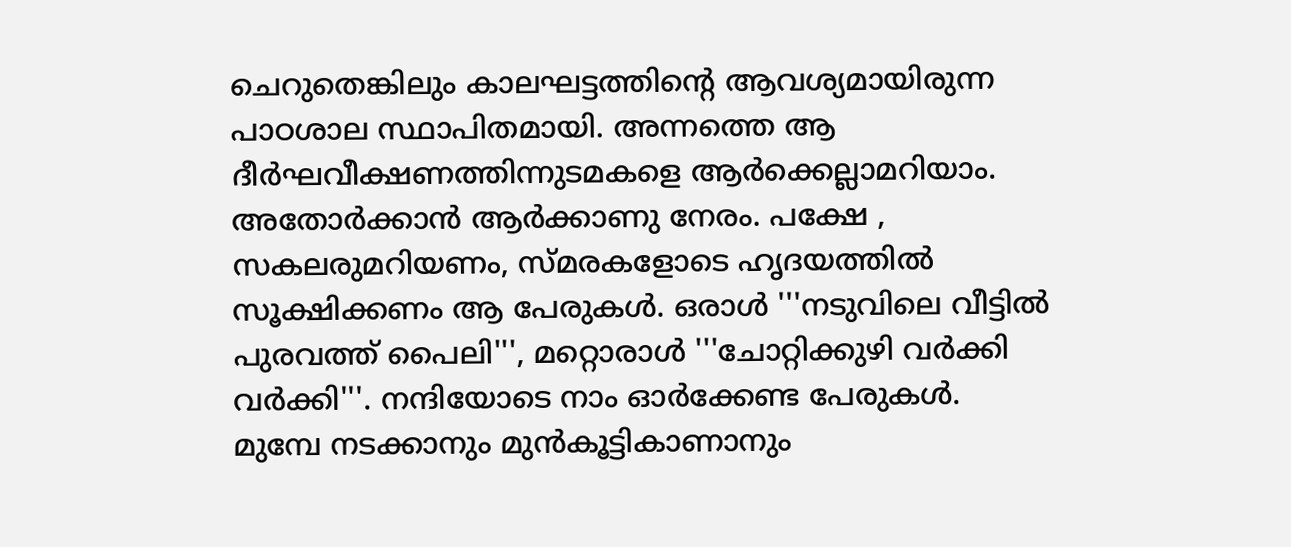ചെറുതെങ്കിലും കാലഘട്ടത്തിന്റെ ആവശ്യമായിരുന്ന പാഠശാല സ്ഥാപിതമായി. അന്നത്തെ ആ ദീര്‍ഘവീക്ഷണത്തിന്നുടമകളെ ആര്‍ക്കെല്ലാമറിയാം. അതോര്‍ക്കാന്‍ ആര്‍ക്കാണു നേരം. പക്ഷേ , സകലരുമറിയണം, സ്മരകളോടെ ഹൃദയത്തില്‍ സൂക്ഷിക്കണം ആ പേരുകള്‍. ഒരാള്‍ '''നടുവിലെ വീട്ടില്‍ പുരവത്ത് പൈലി''', മറ്റൊരാള്‍ '''ചോറ്റിക്കുഴി വര്‍ക്കി വര്‍ക്കി'''. നന്ദിയോടെ നാം ഓര്‍ക്കേണ്ട പേരുകള്‍.
മുമ്പേ നടക്കാനും മുന്‍കൂട്ടികാണാനും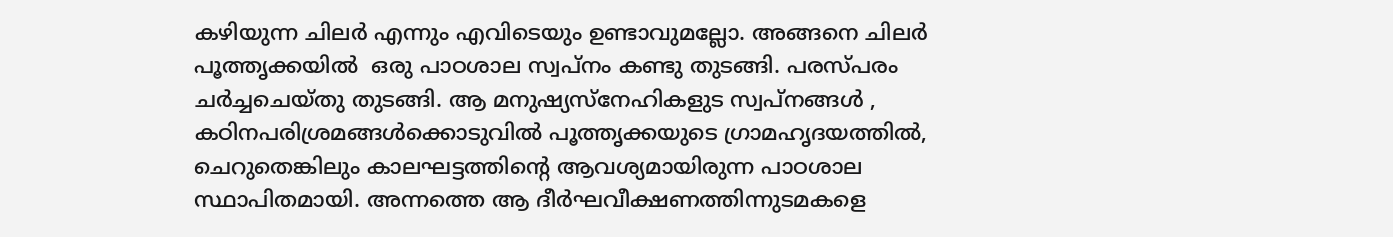കഴിയുന്ന ചിലര്‍ എന്നും എവിടെയും ഉണ്ടാവുമല്ലോ. അങ്ങനെ ചിലര്‍  പൂത്തൃക്കയില്‍  ഒരു പാഠശാല സ്വപ്നം കണ്ടു തുടങ്ങി. പരസ്പരം ചര്‍ച്ചചെയ്തു തുടങ്ങി. ആ മനുഷ്യസ്നേഹികളുട സ്വപ്നങ്ങള്‍ , കഠിനപരിശ്രമങ്ങള്‍ക്കൊടുവില്‍ പൂത്തൃക്കയുടെ ഗ്രാമഹൃദയത്തില്‍, ചെറുതെങ്കിലും കാലഘട്ടത്തിന്റെ ആവശ്യമായിരുന്ന പാഠശാല സ്ഥാപിതമായി. അന്നത്തെ ആ ദീര്‍ഘവീക്ഷണത്തിന്നുടമകളെ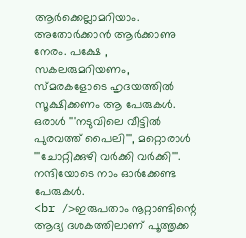ആര്‍ക്കെല്ലാമറിയാം. അതോര്‍ക്കാന്‍ ആര്‍ക്കാണു നേരം. പക്ഷേ , സകലരുമറിയണം, സ്മരകളോടെ ഹൃദയത്തില്‍ സൂക്ഷിക്കണം ആ പേരുകള്‍. ഒരാള്‍ '''നടുവിലെ വീട്ടില്‍ പുരവത്ത് പൈലി''', മറ്റൊരാള്‍ '''ചോറ്റിക്കുഴി വര്‍ക്കി വര്‍ക്കി'''. നന്ദിയോടെ നാം ഓര്‍ക്കേണ്ട പേരുകള്‍.
<br />ഇരുപതാം നൂറ്റാണ്ടിന്റെ ആദ്യ ദശകത്തിലാണ് പൂത്തൃക്ക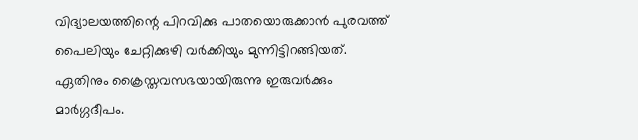വിദ്യാലയത്തിന്റെ പിറവിക്കു പാതയൊരുക്കാന്‍ പുരവത്ത് പൈലിയും ചേറ്റിക്കുഴി വര്‍ക്കിയും മുന്നിട്ടിറങ്ങിയത്. ഏതിനും ക്രൈസ്തവസഭയായിരുന്നു ഇരുവര്‍ക്കും മാര്‍ഗ്ഗദീപം.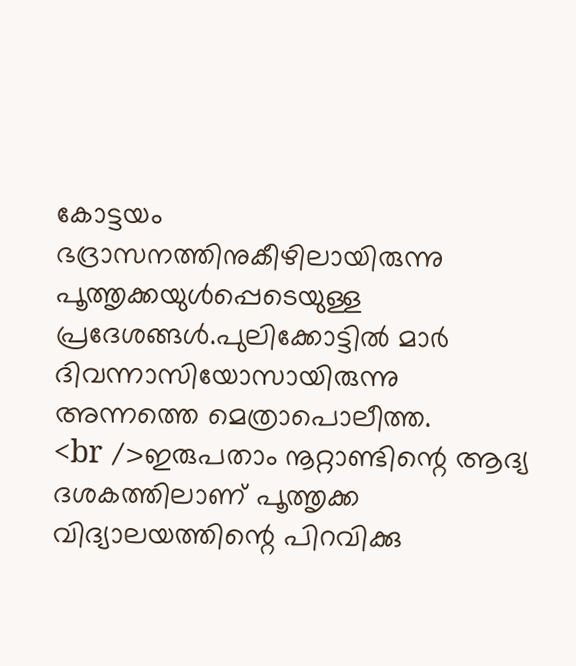കോട്ടയം ഭദ്രാസനത്തിനുകീഴിലായിരുന്നു പൂത്തൃക്കയുള്‍പ്പെടെയുള്ള പ്രദേശങ്ങള്‍.പുലിക്കോട്ടില്‍ മാര്‍ ദിവന്നാസിയോസായിരുന്നു അന്നത്തെ മെത്രാപൊലീത്ത.
<br />ഇരുപതാം നൂറ്റാണ്ടിന്റെ ആദ്യ ദശകത്തിലാണ് പൂത്തൃക്ക വിദ്യാലയത്തിന്റെ പിറവിക്കു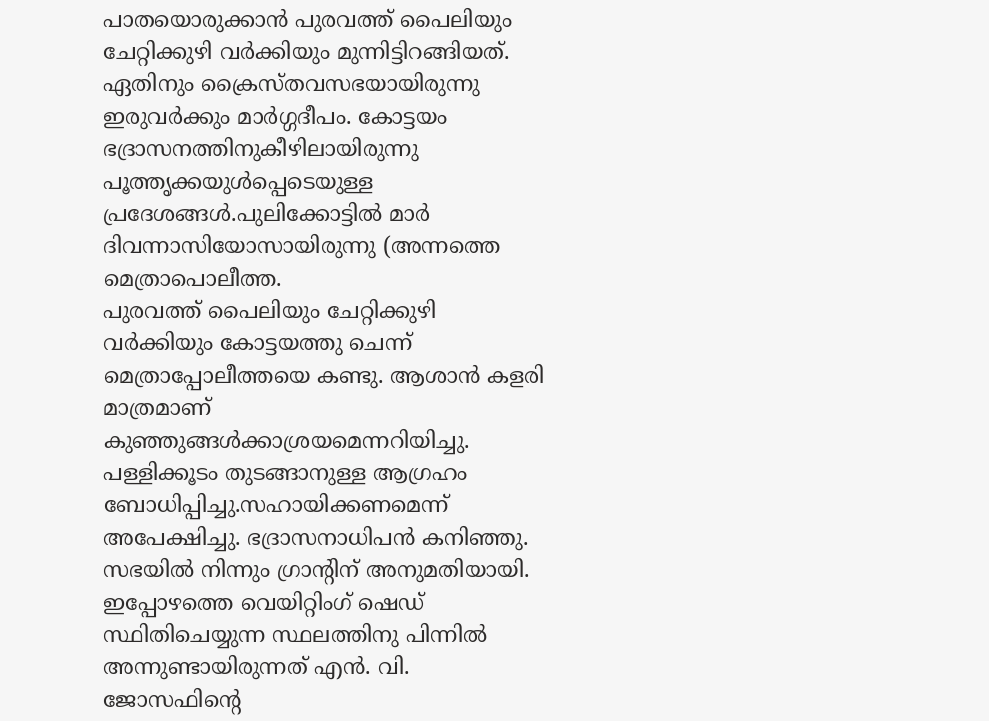പാതയൊരുക്കാന്‍ പുരവത്ത് പൈലിയും ചേറ്റിക്കുഴി വര്‍ക്കിയും മുന്നിട്ടിറങ്ങിയത്. ഏതിനും ക്രൈസ്തവസഭയായിരുന്നു ഇരുവര്‍ക്കും മാര്‍ഗ്ഗദീപം. കോട്ടയം ഭദ്രാസനത്തിനുകീഴിലായിരുന്നു പൂത്തൃക്കയുള്‍പ്പെടെയുള്ള പ്രദേശങ്ങള്‍.പുലിക്കോട്ടില്‍ മാര്‍ ദിവന്നാസിയോസായിരുന്നു (അന്നത്തെ മെത്രാപൊലീത്ത.
പുരവത്ത് പൈലിയും ചേറ്റിക്കുഴി വര്‍ക്കിയും കോട്ടയത്തു ചെന്ന് മെത്രാപ്പോലീത്തയെ കണ്ടു. ആശാന്‍ കളരി മാത്രമാണ് കുഞ്ഞുങ്ങള്‍ക്കാശ്രയമെന്നറിയിച്ചു. പള്ളിക്കൂടം തുടങ്ങാനുള്ള ആഗ്രഹം ബോധിപ്പിച്ചു.സഹായിക്കണമെന്ന് അപേക്ഷിച്ചു. ഭദ്രാസനാധിപന്‍ കനിഞ്ഞു. സഭയില്‍ നിന്നും ഗ്രാന്റിന് അനുമതിയായി. ഇപ്പോഴത്തെ വെയിറ്റിംഗ് ഷെഡ് സ്ഥിതിചെയ്യുന്ന സ്ഥലത്തിനു പിന്നില്‍ അന്നുണ്ടായിരുന്നത് എന്‍. വി. ജോസഫിന്റെ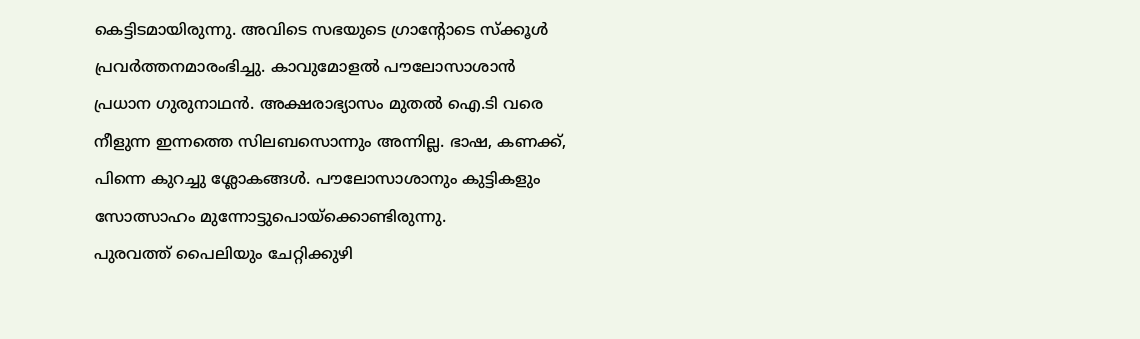കെട്ടിടമായിരുന്നു. അവിടെ സഭയുടെ ഗ്രാന്റോടെ സ്ക്കൂള്‍ പ്രവര്‍ത്തനമാരംഭിച്ചു. കാവുമോളല്‍ പൗലോസാശാന്‍ പ്രധാന ഗുരുനാഥന്‍. അക്ഷരാഭ്യാസം മുതല്‍ ഐ.ടി വരെ നീളുന്ന ഇന്നത്തെ സിലബസൊന്നും അന്നില്ല. ഭാഷ, കണക്ക്, പിന്നെ കുറച്ചു ശ്ലോകങ്ങള്‍. പൗലോസാശാനും കുട്ടികളും സോത്സാഹം മുന്നോട്ടുപൊയ്ക്കൊണ്ടിരുന്നു.
പുരവത്ത് പൈലിയും ചേറ്റിക്കുഴി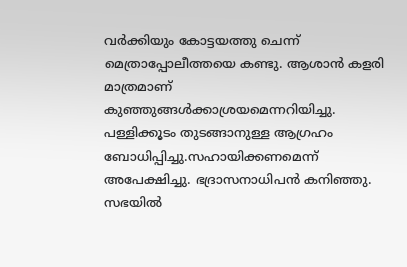വര്‍ക്കിയും കോട്ടയത്തു ചെന്ന് മെത്രാപ്പോലീത്തയെ കണ്ടു. ആശാന്‍ കളരി മാത്രമാണ് കുഞ്ഞുങ്ങള്‍ക്കാശ്രയമെന്നറിയിച്ചു. പള്ളിക്കൂടം തുടങ്ങാനുള്ള ആഗ്രഹം ബോധിപ്പിച്ചു.സഹായിക്കണമെന്ന് അപേക്ഷിച്ചു. ഭദ്രാസനാധിപന്‍ കനിഞ്ഞു. സഭയില്‍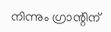നിന്നും ഗ്രാന്റിന്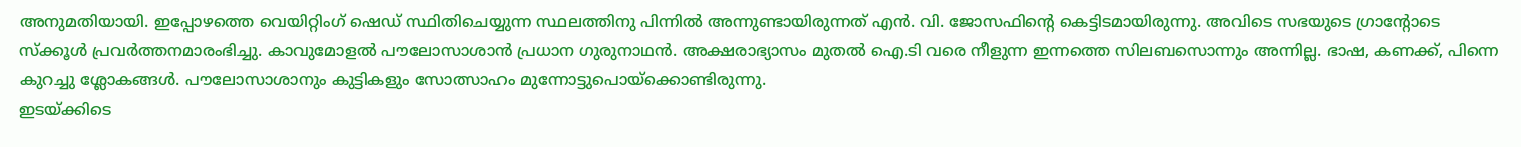അനുമതിയായി. ഇപ്പോഴത്തെ വെയിറ്റിംഗ് ഷെഡ് സ്ഥിതിചെയ്യുന്ന സ്ഥലത്തിനു പിന്നില്‍ അന്നുണ്ടായിരുന്നത് എന്‍. വി. ജോസഫിന്റെ കെട്ടിടമായിരുന്നു. അവിടെ സഭയുടെ ഗ്രാന്റോടെ സ്ക്കൂള്‍ പ്രവര്‍ത്തനമാരംഭിച്ചു. കാവുമോളല്‍ പൗലോസാശാന്‍ പ്രധാന ഗുരുനാഥന്‍. അക്ഷരാഭ്യാസം മുതല്‍ ഐ.ടി വരെ നീളുന്ന ഇന്നത്തെ സിലബസൊന്നും അന്നില്ല. ഭാഷ, കണക്ക്, പിന്നെ കുറച്ചു ശ്ലോകങ്ങള്‍. പൗലോസാശാനും കുട്ടികളും സോത്സാഹം മുന്നോട്ടുപൊയ്ക്കൊണ്ടിരുന്നു.
ഇടയ്ക്കിടെ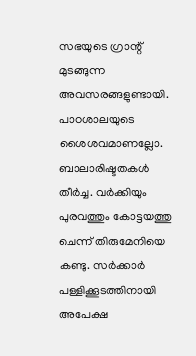സഭയുടെ ഗ്രാന്റ് മുടങ്ങുന്ന അവസരങ്ങളുണ്ടായി. പാഠശാലയുടെ ശൈശവമാണല്ലോ. ബാലാരിഷ്ടതകള്‍ തീര്‍ച്ച. വര്‍ക്കിയും പുരവത്തും കോട്ടയത്തു ചെന്ന് തിരുമേനിയെ കണ്ടു. സര്‍ക്കാര്‍ പള്ളിക്കൂടത്തിനായി അപേക്ഷ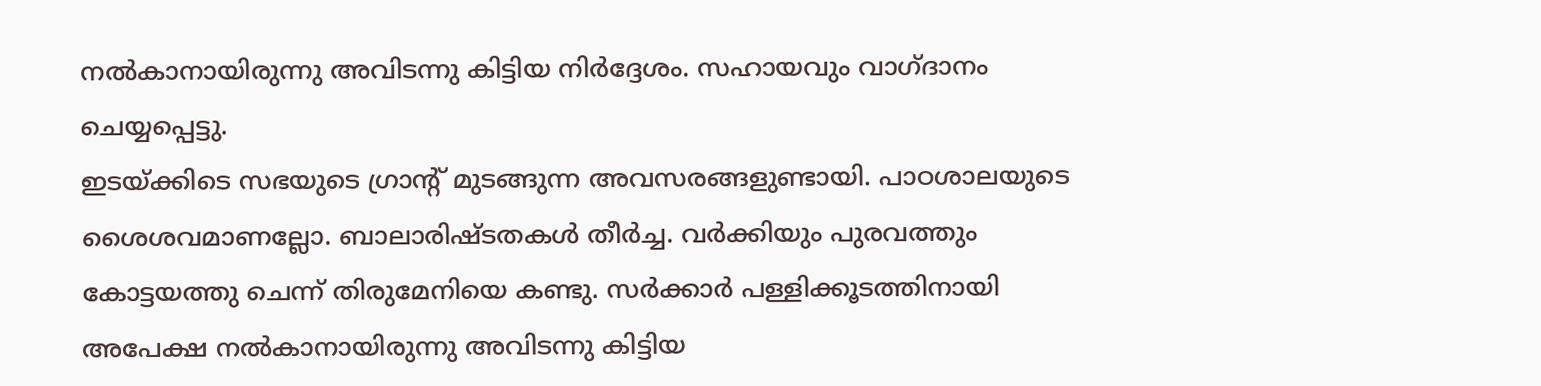നല്‍കാനായിരുന്നു അവിടന്നു കിട്ടിയ നിര്‍ദ്ദേശം. സഹായവും വാഗ്ദാനം ചെയ്യപ്പെട്ടു.
ഇടയ്ക്കിടെ സഭയുടെ ഗ്രാന്റ് മുടങ്ങുന്ന അവസരങ്ങളുണ്ടായി. പാഠശാലയുടെ ശൈശവമാണല്ലോ. ബാലാരിഷ്ടതകള്‍ തീര്‍ച്ച. വര്‍ക്കിയും പുരവത്തും കോട്ടയത്തു ചെന്ന് തിരുമേനിയെ കണ്ടു. സര്‍ക്കാര്‍ പള്ളിക്കൂടത്തിനായി അപേക്ഷ നല്‍കാനായിരുന്നു അവിടന്നു കിട്ടിയ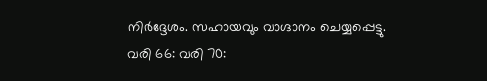നിര്‍ദ്ദേശം. സഹായവും വാഗ്ദാനം ചെയ്യപ്പെട്ടു.
വരി 66: വരി 70: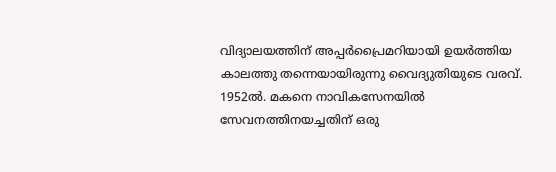വിദ്യാലയത്തിന് അപ്പര്‍പ്രൈമറിയായി ഉയര്‍ത്തിയ കാലത്തു തന്നെയായിരുന്നു വൈദ്യുതിയുടെ വരവ്. 1952ല്‍. മകനെ നാവികസേനയില്‍ സേവനത്തിനയച്ചതിന് ഒരു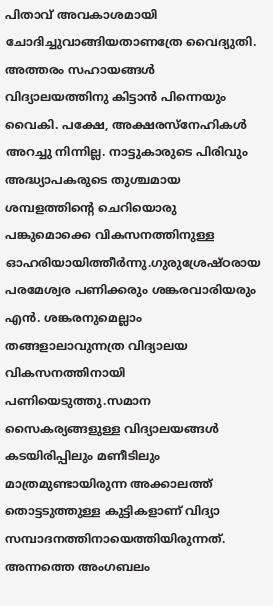പിതാവ് അവകാശമായി ചോദിച്ചുവാങ്ങിയതാണത്രേ വൈദ്യുതി. അത്തരം സഹായങ്ങള്‍ വിദ്യാലയത്തിനു കിട്ടാന്‍ പിന്നെയും വൈകി. പക്ഷേ, അക്ഷരസ്നേഹികള്‍ അറച്ചു നിന്നില്ല. നാട്ടുകാരുടെ പിരിവും അദ്ധ്യാപകരുടെ തുശ്ചമായ ശമ്പളത്തിന്റെ ചെറിയൊരു പങ്കുമൊക്കെ വികസനത്തിനുള്ള ഓഹരിയായിത്തീര്‍ന്നു.ഗുരുശ്രേഷ്ഠരായ പരമേശ്വര പണിക്കരും ശങ്കരവാരിയരും എന്‍. ശങ്കരനുമെല്ലാം തങ്ങളാലാവുന്നത്ര വിദ്യാലയ വികസനത്തിനായി പണിയെടുത്തു.സമാന സൈകര്യങ്ങളുള്ള വിദ്യാലയങ്ങള്‍ കടയിരിപ്പിലും മണീടിലും മാത്രമുണ്ടായിരുന്ന അക്കാലത്ത് തൊട്ടടുത്തുള്ള കുട്ടികളാണ് വിദ്യാ സമ്പാദനത്തിനായെത്തിയിരുന്നത്. അന്നത്തെ അംഗബലം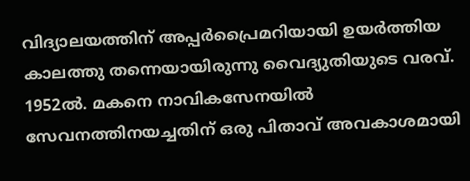വിദ്യാലയത്തിന് അപ്പര്‍പ്രൈമറിയായി ഉയര്‍ത്തിയ കാലത്തു തന്നെയായിരുന്നു വൈദ്യുതിയുടെ വരവ്. 1952ല്‍. മകനെ നാവികസേനയില്‍ സേവനത്തിനയച്ചതിന് ഒരു പിതാവ് അവകാശമായി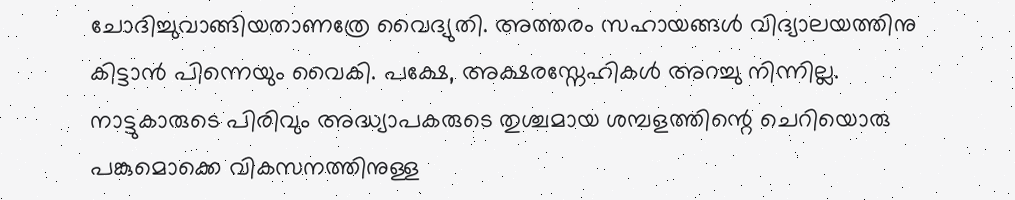ചോദിച്ചുവാങ്ങിയതാണത്രേ വൈദ്യുതി. അത്തരം സഹായങ്ങള്‍ വിദ്യാലയത്തിനു കിട്ടാന്‍ പിന്നെയും വൈകി. പക്ഷേ, അക്ഷരസ്നേഹികള്‍ അറച്ചു നിന്നില്ല. നാട്ടുകാരുടെ പിരിവും അദ്ധ്യാപകരുടെ തുശ്ചമായ ശമ്പളത്തിന്റെ ചെറിയൊരു പങ്കുമൊക്കെ വികസനത്തിനുള്ള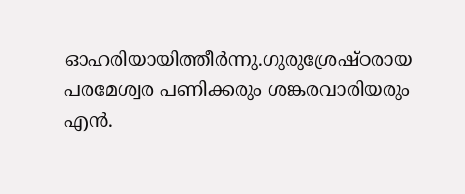ഓഹരിയായിത്തീര്‍ന്നു.ഗുരുശ്രേഷ്ഠരായ പരമേശ്വര പണിക്കരും ശങ്കരവാരിയരും എന്‍.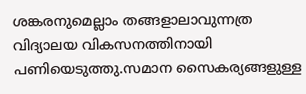ശങ്കരനുമെല്ലാം തങ്ങളാലാവുന്നത്ര വിദ്യാലയ വികസനത്തിനായി പണിയെടുത്തു.സമാന സൈകര്യങ്ങളുള്ള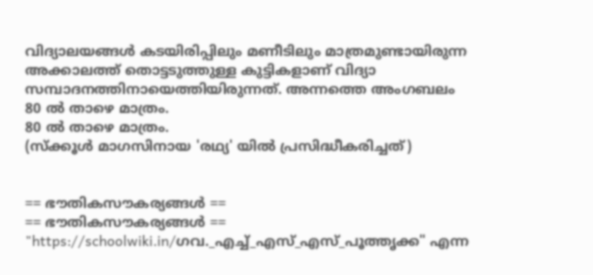വിദ്യാലയങ്ങള്‍ കടയിരിപ്പിലും മണീടിലും മാത്രമുണ്ടായിരുന്ന അക്കാലത്ത് തൊട്ടടുത്തുള്ള കുട്ടികളാണ് വിദ്യാ സമ്പാദനത്തിനായെത്തിയിരുന്നത്. അന്നത്തെ അംഗബലം
80 ല്‍ താഴെ മാത്രം.
80 ല്‍ താഴെ മാത്രം.
(സ്ക്കൂള്‍ മാഗസിനായ 'രഥ്യ' യില്‍ പ്രസിദ്ധീകരിച്ചത്)


== ഭൗതികസൗകര്യങ്ങള്‍ ==
== ഭൗതികസൗകര്യങ്ങള്‍ ==
"https://schoolwiki.in/ഗവ._എച്ച്_എസ്_എസ്_പൂത്തൃക്ക" എന്ന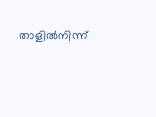താളിൽനിന്ന്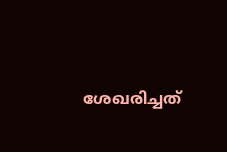ശേഖരിച്ചത്